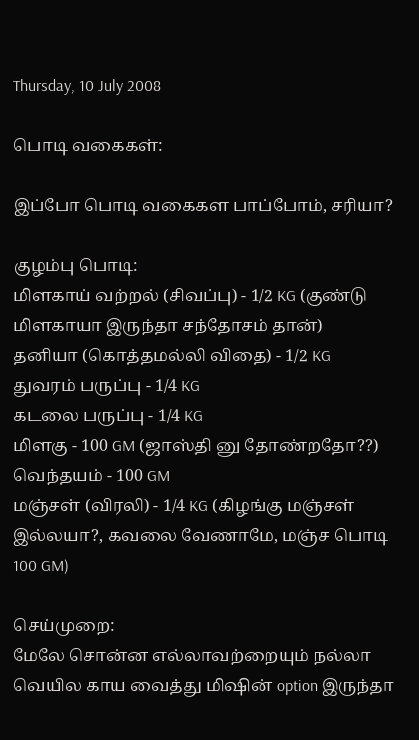Thursday, 10 July 2008

பொடி வகைகள்:

இப்போ பொடி வகைகள பாப்போம், சரியா?

குழம்பு பொடி:
மிளகாய் வற்றல் (சிவப்பு) - 1/2 KG (குண்டு மிளகாயா இருந்தா சந்தோசம் தான்)
தனியா (கொத்தமல்லி விதை) - 1/2 KG
துவரம் பருப்பு - 1/4 KG
கடலை பருப்பு - 1/4 KG
மிளகு - 100 GM (ஜாஸ்தி னு தோண்றதோ??)
வெந்தயம் - 100 GM
மஞ்சள் (விரலி) - 1/4 KG (கிழங்கு மஞ்சள் இல்லயா?, கவலை வேணாமே, மஞ்ச பொடி 100 GM)

செய்முறை:
மேலே சொன்ன எல்லாவற்றையும் நல்லா வெயில காய வைத்து மிஷின் option இருந்தா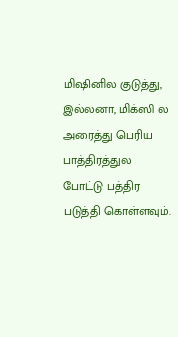மிஷினில குடுத்து, இல்லனா, மிக்ஸி ல அரைத்து பெரிய பாத்திரத்துல போட்டு பத்திர படுத்தி கொள்ளவும்.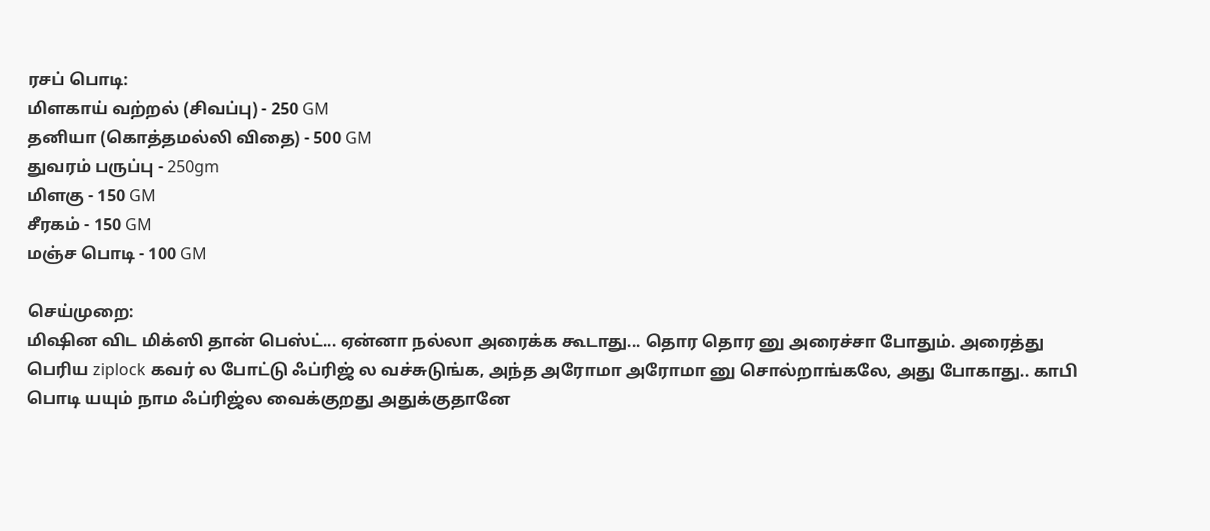ரசப் பொடி:
மிளகாய் வற்றல் (சிவப்பு) - 250 GM
தனியா (கொத்தமல்லி விதை) - 500 GM
துவரம் பருப்பு - 250gm
மிளகு - 150 GM
சீரகம் - 150 GM
மஞ்ச பொடி - 100 GM

செய்முறை:
மிஷின விட மிக்ஸி தான் பெஸ்ட்... ஏன்னா நல்லா அரைக்க கூடாது... தொர தொர னு அரைச்சா போதும். அரைத்து பெரிய ziplock கவர் ல போட்டு ஃப்ரிஜ் ல வச்சுடுங்க, அந்த அரோமா அரோமா னு சொல்றாங்கலே, அது போகாது.. காபி பொடி யயும் நாம ஃப்ரிஜ்ல வைக்குறது அதுக்குதானே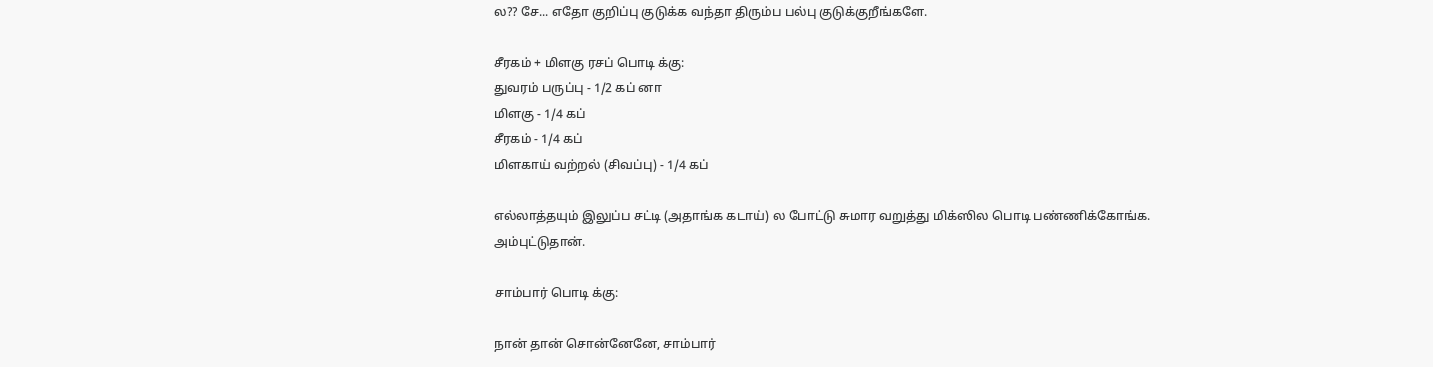ல?? சே... எதோ குறிப்பு குடுக்க வந்தா திரும்ப பல்பு குடுக்குறீங்களே.

சீரகம் + மிளகு ரசப் பொடி க்கு:
துவரம் பருப்பு - 1/2 கப் னா
மிளகு - 1/4 கப்
சீரகம் - 1/4 கப்
மிளகாய் வற்றல் (சிவப்பு) - 1/4 கப்

எல்லாத்தயும் இலுப்ப சட்டி (அதாங்க கடாய்) ல போட்டு சுமார வறுத்து மிக்ஸில பொடி பண்ணிக்கோங்க. அம்புட்டுதான்.

சாம்பார் பொடி க்கு:

நான் தான் சொன்னேனே, சாம்பார்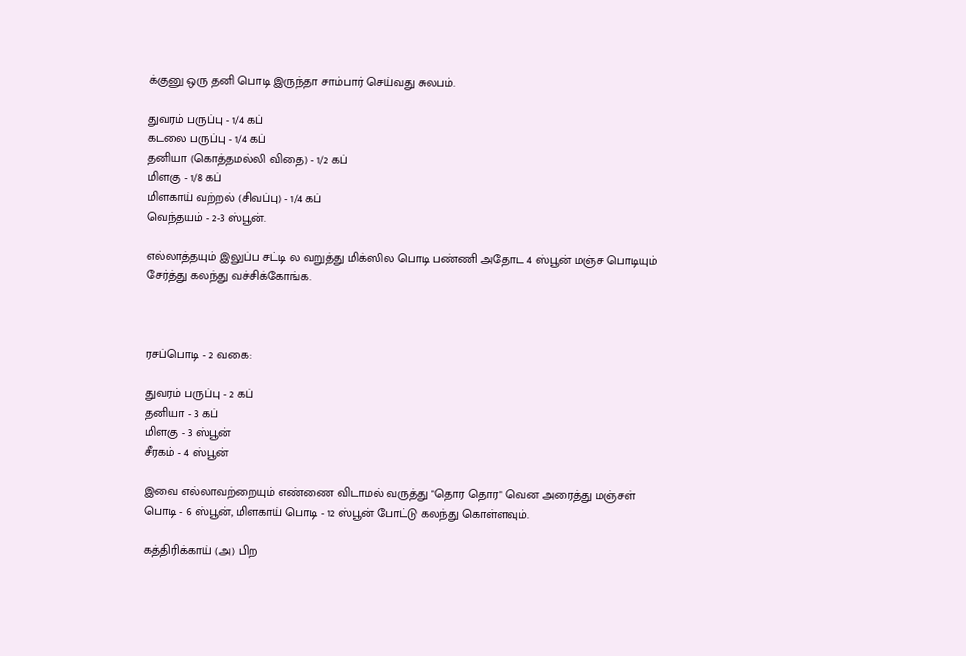க்குனு ஒரு தனி பொடி இருந்தா சாம்பார் செய்வது சுலபம்.

துவரம் பருப்பு - 1/4 கப்
கடலை பருப்பு - 1/4 கப்
தனியா (கொத்தமல்லி விதை) - 1/2 கப்
மிளகு - 1/8 கப்
மிளகாய் வற்றல் (சிவப்பு) - 1/4 கப்
வெந்தயம் - 2-3 ஸ்பூன்.

எல்லாத்தயும் இலுப்ப சட்டி ல வறுத்து மிக்ஸில பொடி பண்ணி அதோட 4 ஸ்பூன் மஞ்ச பொடியும் சேர்த்து கலந்து வச்சிக்கோங்க.



ரசப்பொடி - 2 வகை:

துவரம் பருப்பு - 2 கப்
தனியா - 3 கப்
மிளகு - 3 ஸ்பூன்
சீரகம் - 4 ஸ்பூன்

இவை எல்லாவற்றையும் எண்ணை விடாமல் வருத்து "தொர தொர" வென அரைத்து மஞ்சள் பொடி - 6 ஸ்பூன், மிளகாய் பொடி - 12 ஸ்பூன் போட்டு கலந்து கொள்ளவும்.

க‌த்திரிக்காய் (அ) பிற‌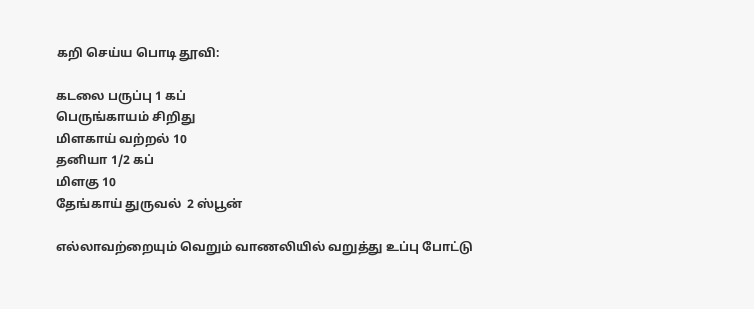கறி செய்ய‌ பொடி தூவி:

க‌ட‌லை ப‌ருப்பு 1 க‌ப்
பெருங்காய‌ம் சிறிது
மிள‌காய் வ‌ற்ற‌ல் 10
த‌னியா 1/2 க‌ப்
மிள‌கு 10
தேங்காய் துருவ‌ல் ‍ 2 ஸ்பூன்

எல்லாவ‌ற்றையும் வெறும் வாண‌லியில் வ‌றுத்து உப்பு போட்டு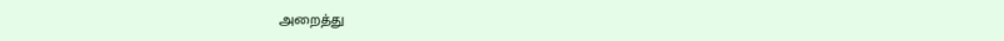அறைத்து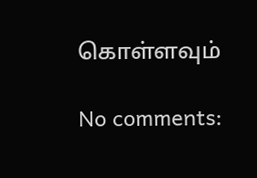கொள்ள‌வும்

No comments: